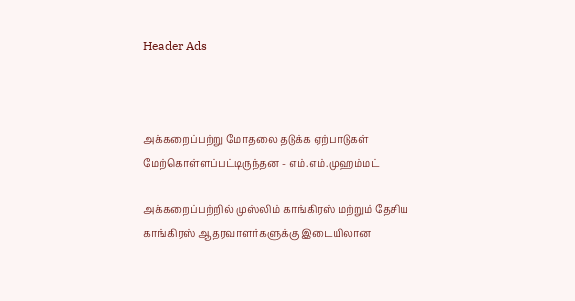Header Ads



அக்கறைப்பற்று மோதலை தடுக்க ஏற்பாடுகள் மேற்கொள்ளப்பட்டிருந்தன - எம்.எம்.முஹம்மட்

அக்கறைப்பற்றில் முஸ்லிம் காங்கிரஸ் மற்றும் தேசிய காங்கிரஸ் ஆதரவாளர்களுக்கு இடையிலான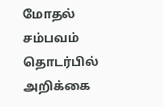மோதல் சம்பவம் தொடர்பில் அறிக்கை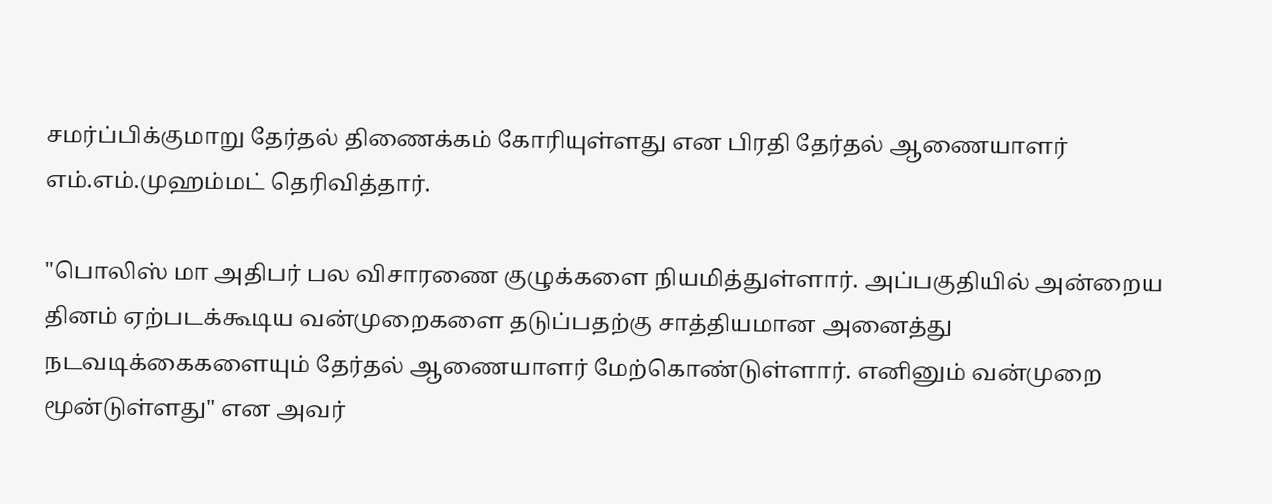சமர்ப்பிக்குமாறு தேர்தல் திணைக்கம் கோரியுள்ளது என பிரதி தேர்தல் ஆணையாளர் எம்.எம்.முஹம்மட் தெரிவித்தார்.

"பொலிஸ் மா அதிபர் பல விசாரணை குழுக்களை நியமித்துள்ளார். அப்பகுதியில் அன்றைய தினம் ஏற்படக்கூடிய வன்முறைகளை தடுப்பதற்கு சாத்தியமான அனைத்து நடவடிக்கைகளையும் தேர்தல் ஆணையாளர் மேற்கொண்டுள்ளார். எனினும் வன்முறை மூன்டுள்ளது" என அவர்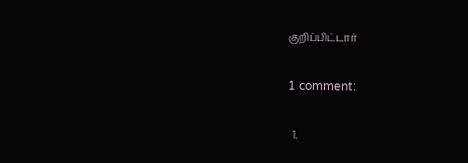குறிப்பிட்டார்

1 comment:

  1.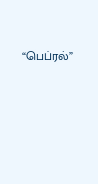“பெப்ரல்”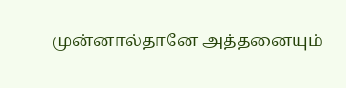முன்னால்தானே அத்தனையும்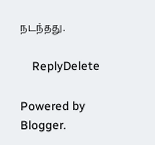நடந்தது.

    ReplyDelete

Powered by Blogger.